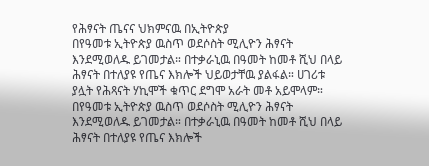የሕፃናት ጤናና ህክምናዉ በኢትዮጵያ
በየዓመቱ ኢትዮጵያ ዉስጥ ወደሶስት ሚሊዮን ሕፃናት እንደሚወለዱ ይገመታል። በተቃራኒዉ በዓመት ከመቶ ሺህ በላይ ሕፃናት በተለያዩ የጤና እክሎች ህይወታቸዉ ያልፋል። ሀገሪቱ ያሏት የሕጻናት ሃኪሞች ቁጥር ደግሞ አራት መቶ አይሞላም።
በየዓመቱ ኢትዮጵያ ዉስጥ ወደሶስት ሚሊዮን ሕፃናት እንደሚወለዱ ይገመታል። በተቃራኒዉ በዓመት ከመቶ ሺህ በላይ ሕፃናት በተለያዩ የጤና እክሎች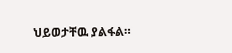ህይወታቸዉ ያልፋል።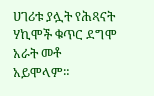ሀገሪቱ ያሏት የሕጻናት ሃኪሞች ቁጥር ደግሞ አራት መቶ አይሞላም።